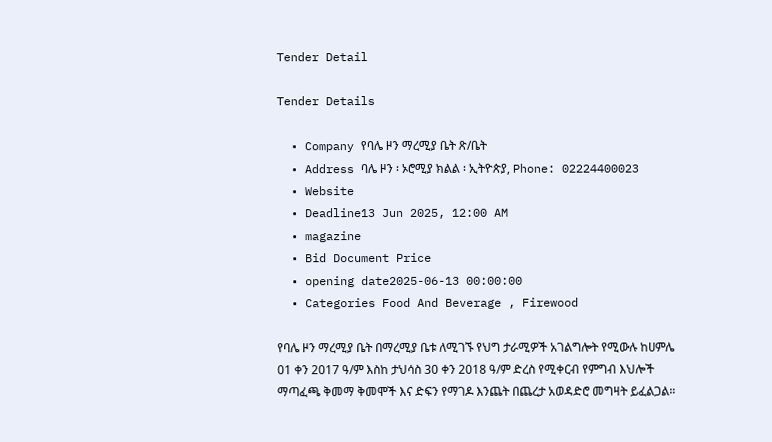Tender Detail

Tender Details

  • Company የባሌ ዞን ማረሚያ ቤት ጽ/ቤት
  • Address ባሌ ዞን ፡ ኦሮሚያ ክልል ፡ ኢትዮጵያ, Phone: 02224400023
  • Website
  • Deadline13 Jun 2025, 12:00 AM
  • magazine
  • Bid Document Price
  • opening date2025-06-13 00:00:00
  • Categories Food And Beverage , Firewood

የባሌ ዞን ማረሚያ ቤት በማረሚያ ቤቱ ለሚገኙ የህግ ታራሚዎች አገልግሎት የሚውሉ ከሀምሌ 01 ቀን 2017 ዓ/ም እስከ ታህሳስ 30 ቀን 2018 ዓ/ም ድረስ የሚቀርብ የምግብ እህሎች ማጣፈጫ ቅመማ ቅመሞች እና ድፍን የማገዶ እንጨት በጨረታ አወዳድሮ መግዛት ይፈልጋል።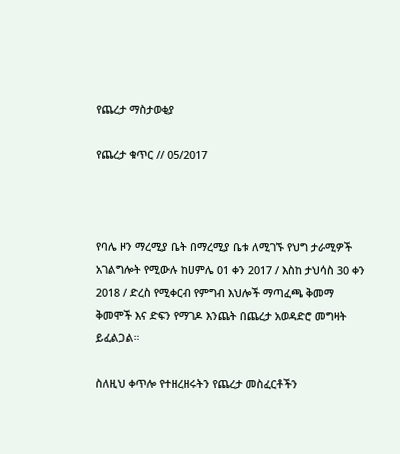የጨረታ ማስታወቂያ

የጨረታ ቁጥር // 05/2017



የባሌ ዞን ማረሚያ ቤት በማረሚያ ቤቱ ለሚገኙ የህግ ታራሚዎች አገልግሎት የሚውሉ ከሀምሌ 01 ቀን 2017 / እስከ ታህሳስ 30 ቀን 2018 / ድረስ የሚቀርብ የምግብ እህሎች ማጣፈጫ ቅመማ ቅመሞች እና ድፍን የማገዶ እንጨት በጨረታ አወዳድሮ መግዛት ይፈልጋል።

ስለዚህ ቀጥሎ የተዘረዘሩትን የጨረታ መስፈርቶችን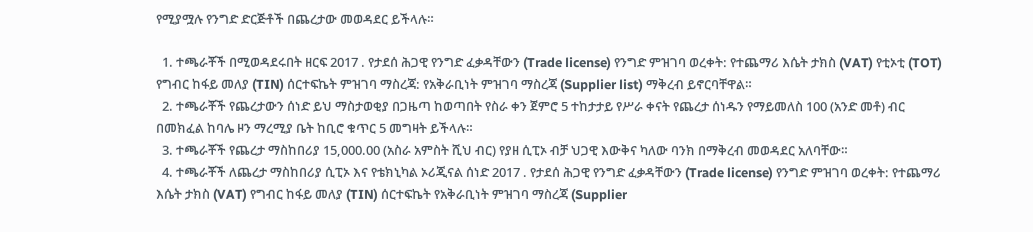የሚያሟሉ የንግድ ድርጅቶች በጨረታው መወዳደር ይችላሉ።

  1. ተጫራቾች በሚወዳደሩበት ዘርፍ 2017 . የታደሰ ሕጋዊ የንግድ ፈቃዳቸውን (Trade license) የንግድ ምዝገባ ወረቀት: የተጨማሪ እሴት ታክስ (VAT) የቲኦቲ (TOT) የግብር ከፋይ መለያ (TIN) ሰርተፍኬት ምዝገባ ማስረጃ: የአቅራቢነት ምዝገባ ማስረጃ (Supplier list) ማቅረብ ይኖርባቸዋል።
  2. ተጫራቾች የጨረታውን ሰነድ ይህ ማስታወቂያ በጋዜጣ ከወጣበት የስራ ቀን ጀምሮ 5 ተከታታይ የሥራ ቀናት የጨረታ ሰነዱን የማይመለስ 100 (አንድ መቶ) ብር በመክፈል ከባሌ ዞን ማረሚያ ቤት ከቢሮ ቁጥር 5 መግዛት ይችላሉ።
  3. ተጫራቾች የጨረታ ማስከበሪያ 15,000.00 (አስራ አምስት ሺህ ብር) የያዘ ሲፒኦ ብቻ ህጋዊ እውቅና ካለው ባንክ በማቅረብ መወዳደር አለባቸው።
  4. ተጫራቾች ለጨረታ ማስከበሪያ ሲፒኦ እና የቴክኒካል ኦሪጂናል ሰነድ 2017 . የታደሰ ሕጋዊ የንግድ ፈቃዳቸውን (Trade license) የንግድ ምዝገባ ወረቀት: የተጨማሪ እሴት ታክስ (VAT) የግብር ከፋይ መለያ (TIN) ሰርተፍኬት የአቅራቢነት ምዝገባ ማስረጃ (Supplier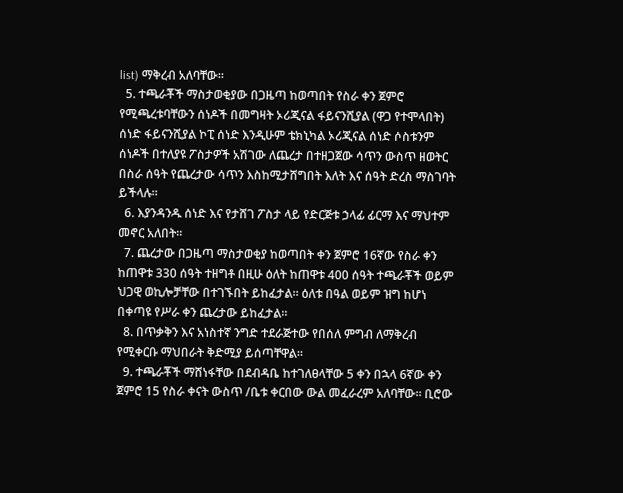list) ማቅረብ አለባቸው።
  5. ተጫራቾች ማስታወቂያው በጋዜጣ ከወጣበት የስራ ቀን ጀምሮ የሚጫረቱባቸውን ሰነዶች በመግዛት ኦሪጂናል ፋይናንሺያል (ዋጋ የተሞላበት) ሰነድ ፋይናንሺያል ኮፒ ሰነድ እንዲሁም ቴክኒካል ኦሪጂናል ሰነድ ሶስቱንም ሰነዶች በተለያዩ ፖስታዎች አሽገው ለጨረታ በተዘጋጀው ሳጥን ውስጥ ዘወትር በስራ ሰዓት የጨረታው ሳጥን እስከሚታሸግበት እለት እና ሰዓት ድረስ ማስገባት ይችላሉ።
  6. እያንዳንዱ ሰነድ እና የታሸገ ፖስታ ላይ የድርጅቱ ኃላፊ ፊርማ እና ማህተም መኖር አለበት።
  7. ጨረታው በጋዜጣ ማስታወቂያ ከወጣበት ቀን ጀምሮ 16ኛው የስራ ቀን ከጠዋቱ 330 ሰዓት ተዘግቶ በዚሁ ዕለት ከጠዋቱ 400 ሰዓት ተጫራቾች ወይም ህጋዊ ወኪሎቻቸው በተገኙበት ይከፈታል። ዕለቱ በዓል ወይም ዝግ ከሆነ በቀጣዩ የሥራ ቀን ጨረታው ይከፈታል።
  8. በጥቃቅን እና አነስተኛ ንግድ ተደራጅተው የበሰለ ምግብ ለማቅረብ የሚቀርቡ ማህበራት ቅድሚያ ይሰጣቸዋል።
  9. ተጫራቾች ማሸነፋቸው በደብዳቤ ከተገለፀላቸው 5 ቀን በኋላ 6ኛው ቀን ጀምሮ 15 የስራ ቀናት ውስጥ /ቤቱ ቀርበው ውል መፈራረም አለባቸው። ቢሮው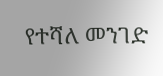የተሻለ መንገድ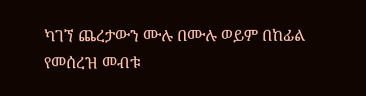ካገኘ ጨረታውን ሙሉ በሙሉ ወይም በከፊል የመሰረዝ መብቱ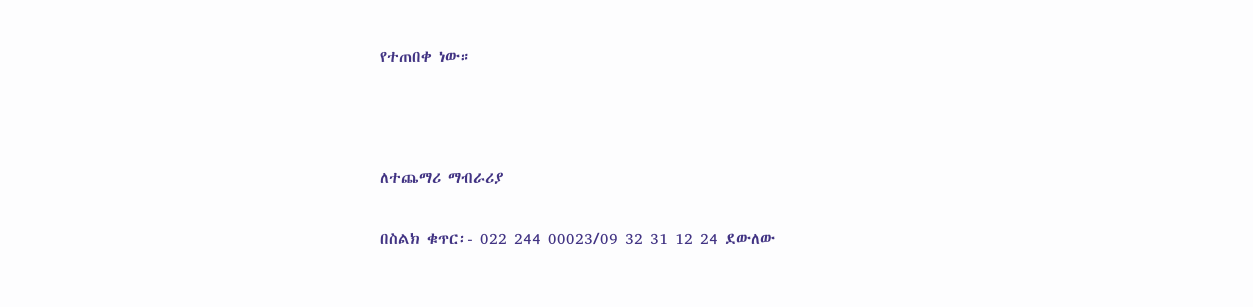የተጠበቀ ነው።



ለተጨማሪ ማብራሪያ

በስልክ ቁጥር፡- 022 244 00023/09 32 31 12 24 ደውለው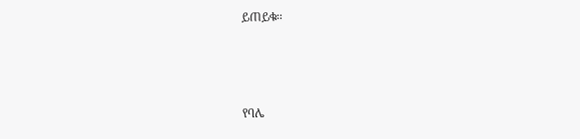ይጠይቁ።



የባሌ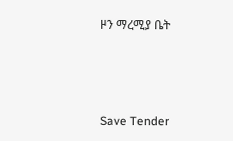ዞን ማረሚያ ቤት



Save Tender